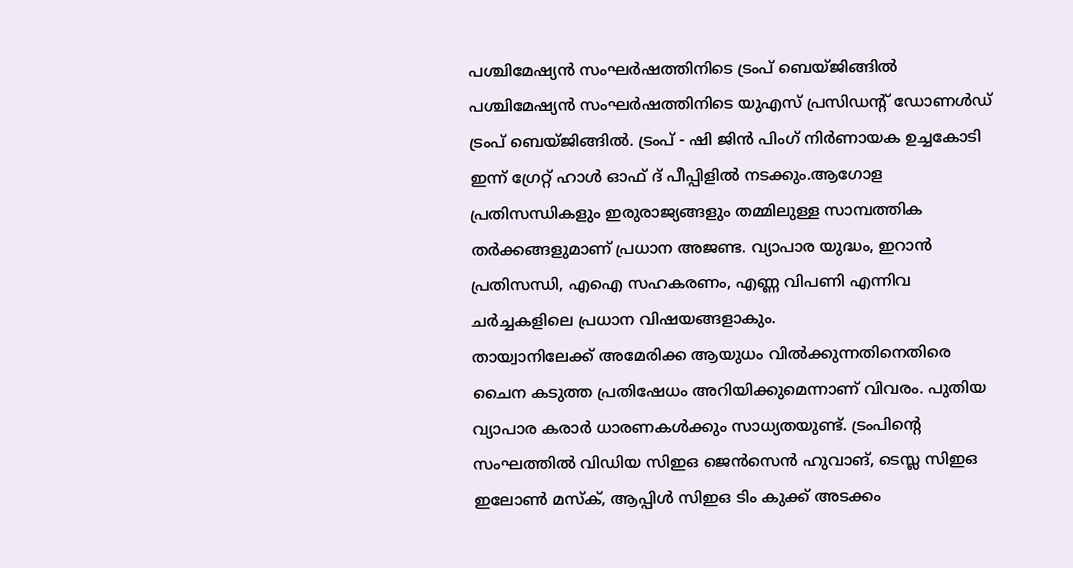പശ്ചിമേഷ്യൻ സംഘർഷത്തിനിടെ ട്രംപ് ബെയ്ജിങ്ങിൽ
പശ്ചിമേഷ്യൻ സംഘർഷത്തിനിടെ യുഎസ് പ്രസിഡന്റ് ഡോണൾഡ് ട്രംപ് ബെയ്ജിങ്ങിൽ. ട്രംപ് - ഷി ജിൻ പിംഗ് നിർണായക ഉച്ചകോടി ഇന്ന് ഗ്രേറ്റ് ഹാൾ ഓഫ് ദ് പീപ്പിളിൽ നടക്കും.ആഗോള പ്രതിസന്ധികളും ഇരുരാജ്യങ്ങളും തമ്മിലുള്ള സാമ്പത്തിക തർക്കങ്ങളുമാണ് പ്രധാന അജണ്ട. വ്യാപാര യുദ്ധം, ഇറാൻ പ്രതിസന്ധി, എഐ സഹകരണം, എണ്ണ വിപണി എന്നിവ ചർച്ചകളിലെ പ്രധാന വിഷയങ്ങളാകും.
തായ്വാനിലേക്ക് അമേരിക്ക ആയുധം വിൽക്കുന്നതിനെതിരെ ചൈന കടുത്ത പ്രതിഷേധം അറിയിക്കുമെന്നാണ് വിവരം. പുതിയ വ്യാപാര കരാർ ധാരണകൾക്കും സാധ്യതയുണ്ട്. ട്രംപിന്റെ സംഘത്തിൽ വിഡിയ സിഇഒ ജെൻസെൻ ഹുവാങ്, ടെസ്ല സിഇഒ ഇലോൺ മസ്ക്, ആപ്പിൾ സിഇഒ ടിം കുക്ക് അടക്കം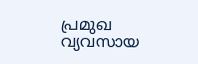പ്രമുഖ വ്യവസായ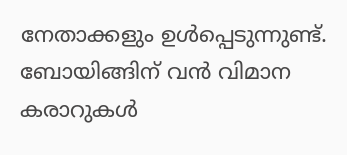നേതാക്കളും ഉൾപ്പെടുന്നുണ്ട്. ബോയിങ്ങിന് വൻ വിമാന കരാറുകൾ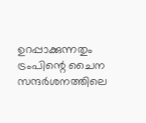ഉറപ്പാക്കുന്നതും ട്രംപിന്റെ ചൈന സന്ദർശനത്തിലെ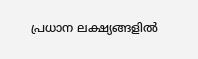പ്രധാന ലക്ഷ്യങ്ങളിൽ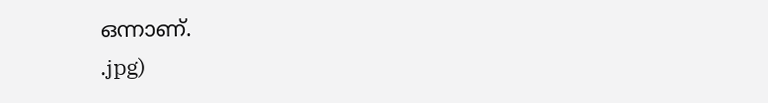ഒന്നാണ്.
.jpg)